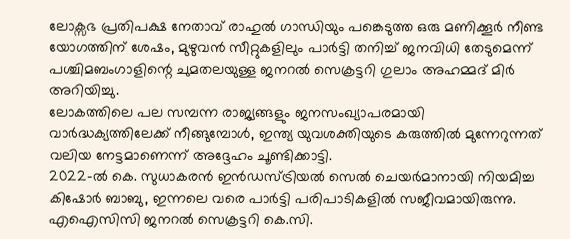ലോക്സഭ പ്രതിപക്ഷ നേതാവ് രാഹുൽ ഗാന്ധിയും പങ്കെടുത്ത ഒരു മണിക്കൂർ നീണ്ട യോഗത്തിന് ശേഷം, മുഴുവൻ സീറ്റുകളിലും പാർട്ടി തനിച്ച് ജനവിധി തേടുമെന്ന് പശ്ചിമബംഗാളിന്റെ ചുമതലയുള്ള ജനറൽ സെക്രട്ടറി ഗുലാം അഹമ്മദ് മിർ അറിയിച്ചു.
ലോകത്തിലെ പല സമ്പന്ന രാജ്യങ്ങളും ജനസംഖ്യാപരമായി വാർദ്ധക്യത്തിലേക്ക് നീങ്ങുമ്പോൾ, ഇന്ത്യ യുവശക്തിയുടെ കരുത്തിൽ മുന്നേറുന്നത് വലിയ നേട്ടമാണെന്ന് അദ്ദേഹം ചൂണ്ടിക്കാട്ടി.
2022-ൽ കെ. സുധാകരൻ ഇൻഡസ്ട്രിയൽ സെൽ ചെയർമാനായി നിയമിച്ച കിഷോർ ബാബു, ഇന്നലെ വരെ പാർട്ടി പരിപാടികളിൽ സജീവമായിരുന്നു. എഐസിസി ജനറൽ സെക്രട്ടറി കെ.സി.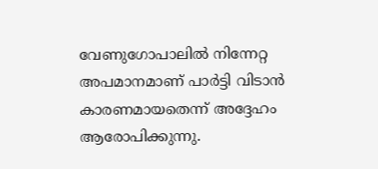വേണുഗോപാലിൽ നിന്നേറ്റ അപമാനമാണ് പാർട്ടി വിടാൻ കാരണമായതെന്ന് അദ്ദേഹം ആരോപിക്കുന്നു.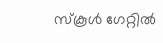സ്കൂൾ ഗേറ്റിൽ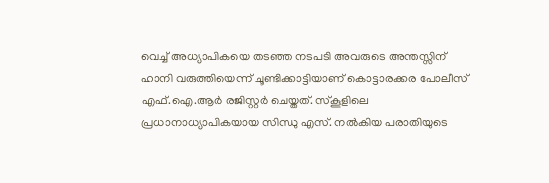വെച്ച് അധ്യാപികയെ തടഞ്ഞ നടപടി അവരുടെ അന്തസ്സിന് ഹാനി വരുത്തിയെന്ന് ചൂണ്ടിക്കാട്ടിയാണ് കൊട്ടാരക്കര പോലീസ് എഫ്.ഐ.ആർ രജിസ്റ്റർ ചെയ്തത്. സ്കൂളിലെ പ്രധാനാധ്യാപികയായ സിന്ധു എസ്. നൽകിയ പരാതിയുടെ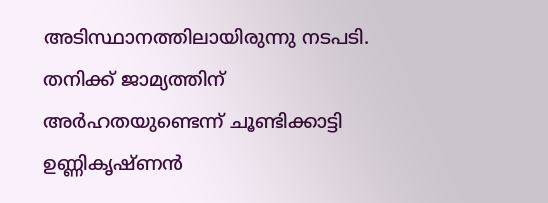അടിസ്ഥാനത്തിലായിരുന്നു നടപടി.
തനിക്ക് ജാമ്യത്തിന് അർഹതയുണ്ടെന്ന് ചൂണ്ടിക്കാട്ടി ഉണ്ണികൃഷ്ണൻ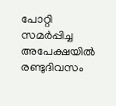പോറ്റി സമർപ്പിച്ച അപേക്ഷയിൽ രണ്ടുദിവസം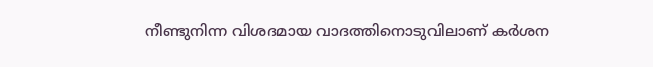നീണ്ടുനിന്ന വിശദമായ വാദത്തിനൊടുവിലാണ് കർശന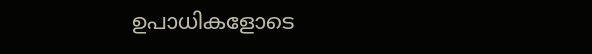ഉപാധികളോടെ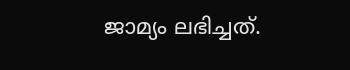ജാമ്യം ലഭിച്ചത്.